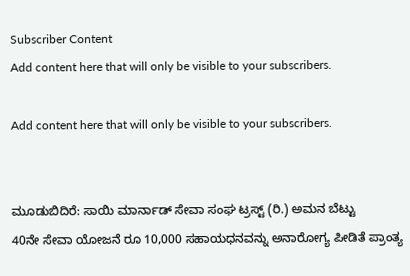Subscriber Content
Add content here that will only be visible to your subscribers.

Add content here that will only be visible to your subscribers.


ಮೂಡುಬಿದಿರೆ: ಸಾಯಿ ಮಾರ್ನಾಡ್ ಸೇವಾ ಸಂಘ ಟ್ರಸ್ಟ್ (ರಿ.) ಅಮನ ಬೆಟ್ಟು
40ನೇ ಸೇವಾ ಯೋಜನೆ ರೂ 10,000 ಸಹಾಯಧನವನ್ನು ಅನಾರೋಗ್ಯ ಪೀಡಿತೆ ಪ್ರಾಂತ್ಯ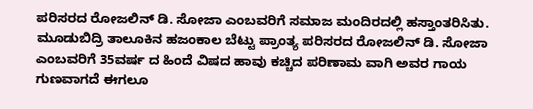ಪರಿಸರದ ರೋಜಲಿನ್ ಡಿ. ಸೋಜಾ ಎಂಬವರಿಗೆ ಸಮಾಜ ಮಂದಿರದಲ್ಲಿ ಹಸ್ತಾಂತರಿಸಿತು.
ಮೂಡುಬಿದ್ರಿ ತಾಲೂಕಿನ ಹಜಂಕಾಲ ಬೆಟ್ಟು ಪ್ರಾಂತ್ಯ ಪರಿಸರದ ರೋಜಲಿನ್ ಡಿ. ಸೋಜಾ ಎಂಬವರಿಗೆ 35ವರ್ಷ ದ ಹಿಂದೆ ವಿಷದ ಹಾವು ಕಚ್ಚಿದ ಪರಿಣಾಮ ವಾಗಿ ಅವರ ಗಾಯ ಗುಣವಾಗದೆ ಈಗಲೂ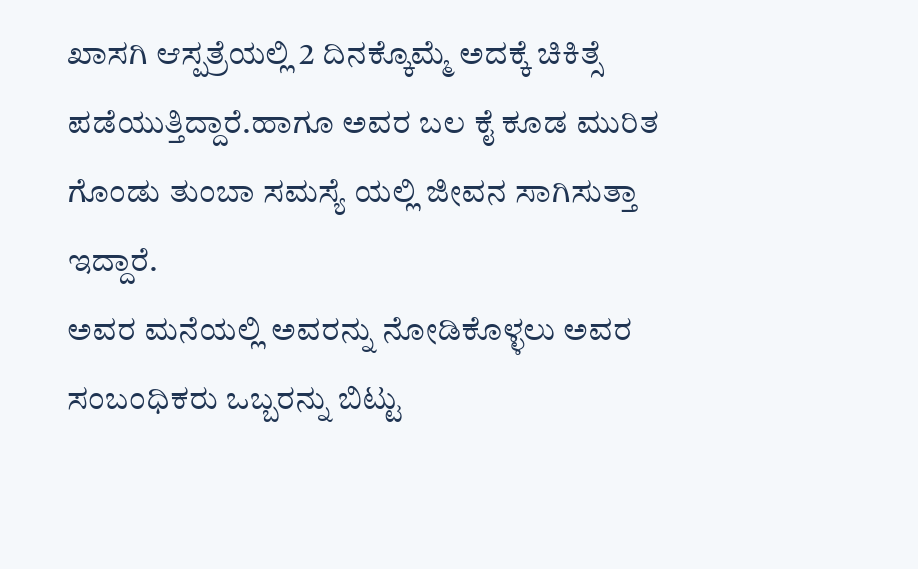ಖಾಸಗಿ ಆಸ್ಪತ್ರೆಯಲ್ಲಿ 2 ದಿನಕ್ಕೊಮ್ಮೆ ಅದಕ್ಕೆ ಚಿಕಿತ್ಸೆ ಪಡೆಯುತ್ತಿದ್ದಾರೆ.ಹಾಗೂ ಅವರ ಬಲ ಕೈ ಕೂಡ ಮುರಿತ ಗೊಂಡು ತುಂಬಾ ಸಮಸ್ಯೆ ಯಲ್ಲಿ ಜೀವನ ಸಾಗಿಸುತ್ತಾ ಇದ್ದಾರೆ.
ಅವರ ಮನೆಯಲ್ಲಿ ಅವರನ್ನು ನೋಡಿಕೊಳ್ಳಲು ಅವರ ಸಂಬಂಧಿಕರು ಒಬ್ಬರನ್ನು ಬಿಟ್ಟು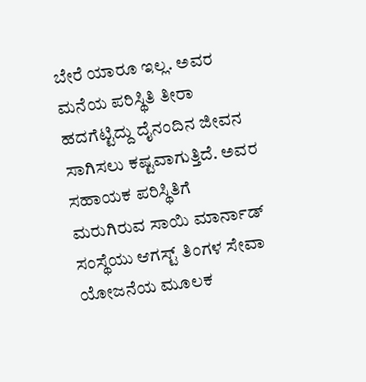ಬೇರೆ ಯಾರೂ ಇಲ್ಲ. ಅವರ ಮನೆಯ ಪರಿಸ್ಥಿತಿ ತೀರಾ ಹದಗೆಟ್ಟಿದ್ದು ದೈನಂದಿನ ಜೀವನ ಸಾಗಿಸಲು ಕಷ್ಟವಾಗುತ್ತಿದೆ. ಅವರ ಸಹಾಯಕ ಪರಿಸ್ಥಿತಿಗೆ ಮರುಗಿರುವ ಸಾಯಿ ಮಾರ್ನಾಡ್ ಸಂಸ್ಥೆಯು ಆಗಸ್ಟ್ ತಿಂಗಳ ಸೇವಾ ಯೋಜನೆಯ ಮೂಲಕ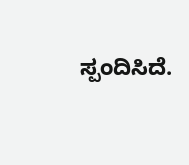ಸ್ಪಂದಿಸಿದೆ.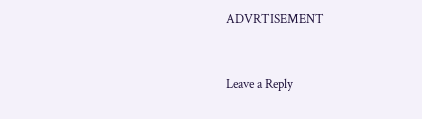ADVRTISEMENT



Leave a Reply